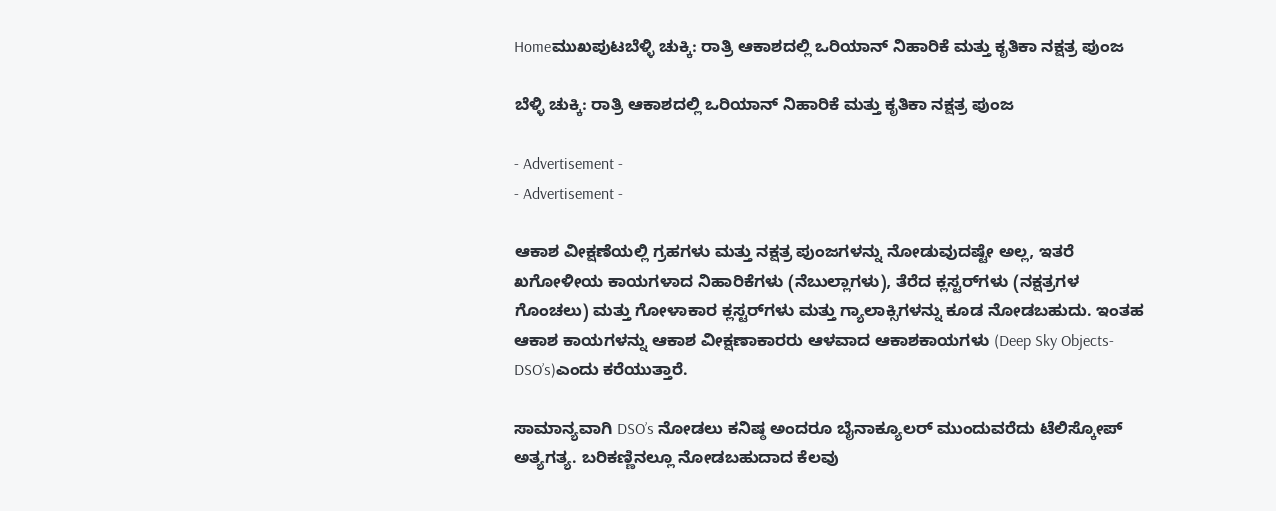Homeಮುಖಪುಟಬೆಳ್ಳಿ ಚುಕ್ಕಿ: ರಾತ್ರಿ ಆಕಾಶದಲ್ಲಿ ಒರಿಯಾನ್ ನಿಹಾರಿಕೆ ಮತ್ತು ಕೃತಿಕಾ ನಕ್ಷತ್ರ ಪುಂಜ

ಬೆಳ್ಳಿ ಚುಕ್ಕಿ: ರಾತ್ರಿ ಆಕಾಶದಲ್ಲಿ ಒರಿಯಾನ್ ನಿಹಾರಿಕೆ ಮತ್ತು ಕೃತಿಕಾ ನಕ್ಷತ್ರ ಪುಂಜ

- Advertisement -
- Advertisement -

ಆಕಾಶ ವೀಕ್ಷಣೆಯಲ್ಲಿ ಗ್ರಹಗಳು ಮತ್ತು ನಕ್ಷತ್ರ ಪುಂಜಗಳನ್ನು ನೋಡುವುದಷ್ಟೇ ಅಲ್ಲ, ಇತರೆ ಖಗೋಳೀಯ ಕಾಯಗಳಾದ ನಿಹಾರಿಕೆಗಳು (ನೆಬುಲ್ಲಾಗಳು), ತೆರೆದ ಕ್ಲಸ್ಟರ್‌ಗಳು (ನಕ್ಷತ್ರಗಳ ಗೊಂಚಲು) ಮತ್ತು ಗೋಳಾಕಾರ ಕ್ಲಸ್ಟರ್‌ಗಳು ಮತ್ತು ಗ್ಯಾಲಾಕ್ಸಿಗಳನ್ನು ಕೂಡ ನೋಡಬಹುದು. ಇಂತಹ ಆಕಾಶ ಕಾಯಗಳನ್ನು ಆಕಾಶ ವೀಕ್ಷಣಾಕಾರರು ಆಳವಾದ ಆಕಾಶಕಾಯಗಳು (Deep Sky Objects- DSO’s)ಎಂದು ಕರೆಯುತ್ತಾರೆ.

ಸಾಮಾನ್ಯವಾಗಿ DSO’s ನೋಡಲು ಕನಿಷ್ಠ ಅಂದರೂ ಬೈನಾಕ್ಯೂಲರ್ ಮುಂದುವರೆದು ಟೆಲಿಸ್ಕೋಪ್ ಅತ್ಯಗತ್ಯ. ಬರಿಕಣ್ಣಿನಲ್ಲೂ ನೋಡಬಹುದಾದ ಕೆಲವು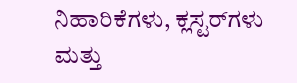ನಿಹಾರಿಕೆಗಳು, ಕ್ಲಸ್ಟರ್‌ಗಳು ಮತ್ತು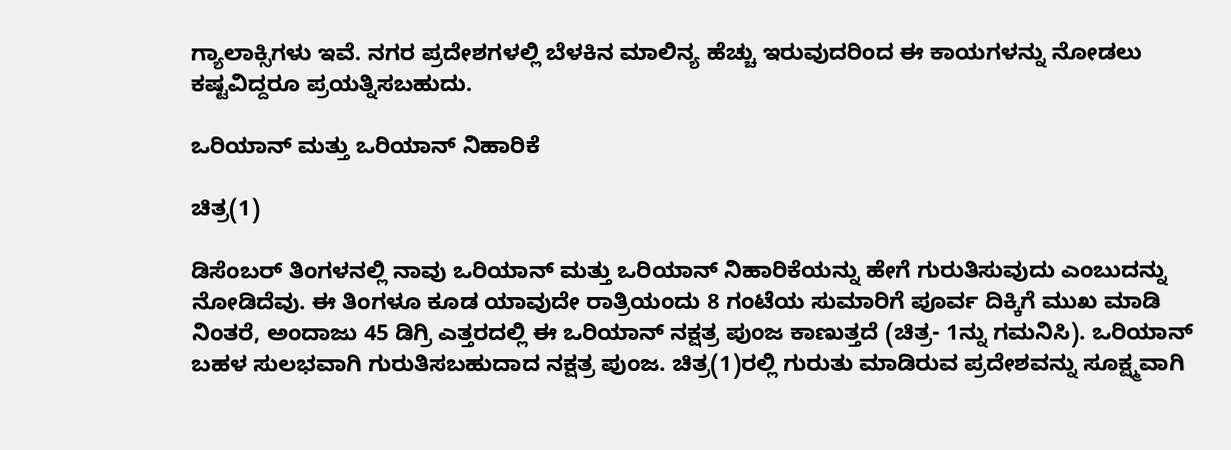ಗ್ಯಾಲಾಕ್ಸಿಗಳು ಇವೆ. ನಗರ ಪ್ರದೇಶಗಳಲ್ಲಿ ಬೆಳಕಿನ ಮಾಲಿನ್ಯ ಹೆಚ್ಚು ಇರುವುದರಿಂದ ಈ ಕಾಯಗಳನ್ನು ನೋಡಲು ಕಷ್ಟವಿದ್ದರೂ ಪ್ರಯತ್ನಿಸಬಹುದು.

ಒರಿಯಾನ್ ಮತ್ತು ಒರಿಯಾನ್ ನಿಹಾರಿಕೆ

ಚಿತ್ರ(1)

ಡಿಸೆಂಬರ್ ತಿಂಗಳನಲ್ಲಿ ನಾವು ಒರಿಯಾನ್ ಮತ್ತು ಒರಿಯಾನ್ ನಿಹಾರಿಕೆಯನ್ನು ಹೇಗೆ ಗುರುತಿಸುವುದು ಎಂಬುದನ್ನು ನೋಡಿದೆವು. ಈ ತಿಂಗಳೂ ಕೂಡ ಯಾವುದೇ ರಾತ್ರಿಯಂದು 8 ಗಂಟೆಯ ಸುಮಾರಿಗೆ ಪೂರ್ವ ದಿಕ್ಕಿಗೆ ಮುಖ ಮಾಡಿ ನಿಂತರೆ, ಅಂದಾಜು 45 ಡಿಗ್ರಿ ಎತ್ತರದಲ್ಲಿ ಈ ಒರಿಯಾನ್ ನಕ್ಷತ್ರ ಪುಂಜ ಕಾಣುತ್ತದೆ (ಚಿತ್ರ- 1ನ್ನು ಗಮನಿಸಿ). ಒರಿಯಾನ್ ಬಹಳ ಸುಲಭವಾಗಿ ಗುರುತಿಸಬಹುದಾದ ನಕ್ಷತ್ರ ಪುಂಜ. ಚಿತ್ರ(1)ರಲ್ಲಿ ಗುರುತು ಮಾಡಿರುವ ಪ್ರದೇಶವನ್ನು ಸೂಕ್ಷ್ಮವಾಗಿ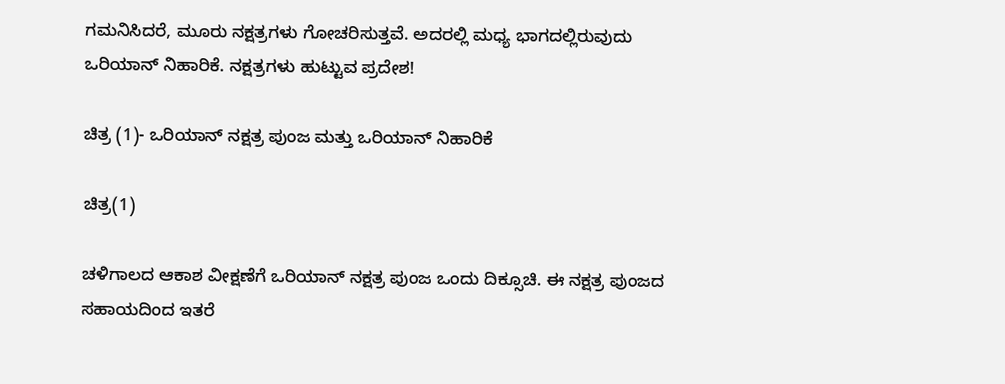ಗಮನಿಸಿದರೆ, ಮೂರು ನಕ್ಷತ್ರಗಳು ಗೋಚರಿಸುತ್ತವೆ. ಅದರಲ್ಲಿ ಮಧ್ಯ ಭಾಗದಲ್ಲಿರುವುದು ಒರಿಯಾನ್ ನಿಹಾರಿಕೆ. ನಕ್ಷತ್ರಗಳು ಹುಟ್ಟುವ ಪ್ರದೇಶ!

ಚಿತ್ರ (1)- ಒರಿಯಾನ್ ನಕ್ಷತ್ರ ಪುಂಜ ಮತ್ತು ಒರಿಯಾನ್ ನಿಹಾರಿಕೆ

ಚಿತ್ರ(1)

ಚಳಿಗಾಲದ ಆಕಾಶ ವೀಕ್ಷಣೆಗೆ ಒರಿಯಾನ್ ನಕ್ಷತ್ರ ಪುಂಜ ಒಂದು ದಿಕ್ಸೂಚಿ. ಈ ನಕ್ಷತ್ರ ಪುಂಜದ ಸಹಾಯದಿಂದ ಇತರೆ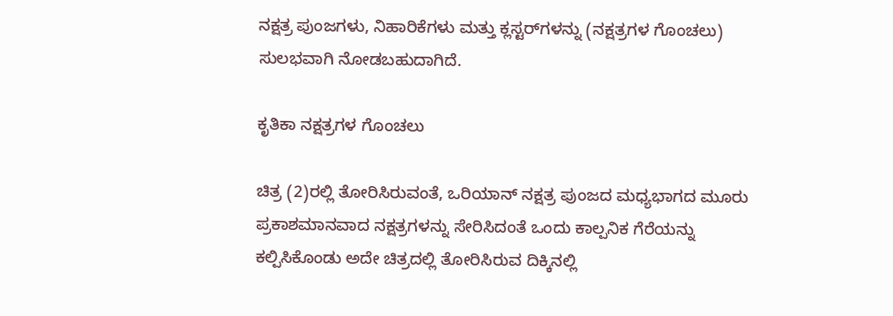ನಕ್ಷತ್ರ ಪುಂಜಗಳು, ನಿಹಾರಿಕೆಗಳು ಮತ್ತು ಕ್ಲಸ್ಟರ್‌ಗಳನ್ನು (ನಕ್ಷತ್ರಗಳ ಗೊಂಚಲು) ಸುಲಭವಾಗಿ ನೋಡಬಹುದಾಗಿದೆ.

ಕೃತಿಕಾ ನಕ್ಷತ್ರಗಳ ಗೊಂಚಲು

ಚಿತ್ರ (2)ರಲ್ಲಿ ತೋರಿಸಿರುವಂತೆ, ಒರಿಯಾನ್ ನಕ್ಷತ್ರ ಪುಂಜದ ಮಧ್ಯಭಾಗದ ಮೂರು ಪ್ರಕಾಶಮಾನವಾದ ನಕ್ಷತ್ರಗಳನ್ನು ಸೇರಿಸಿದಂತೆ ಒಂದು ಕಾಲ್ಪನಿಕ ಗೆರೆಯನ್ನು ಕಲ್ಪಿಸಿಕೊಂಡು ಅದೇ ಚಿತ್ರದಲ್ಲಿ ತೋರಿಸಿರುವ ದಿಕ್ಕಿನಲ್ಲಿ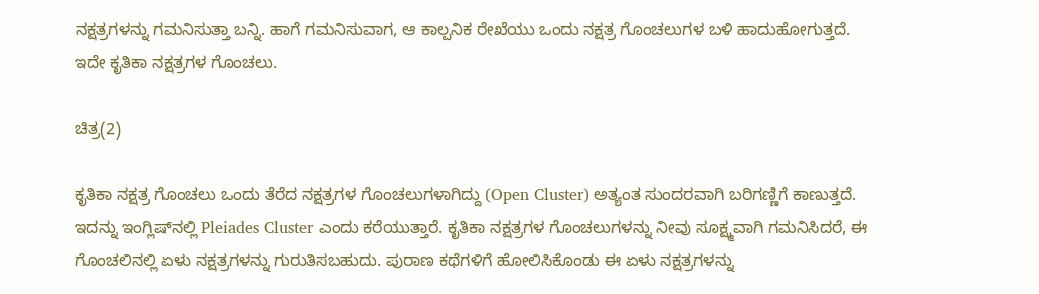ನಕ್ಷತ್ರಗಳನ್ನು ಗಮನಿಸುತ್ತಾ ಬನ್ನಿ. ಹಾಗೆ ಗಮನಿಸುವಾಗ, ಆ ಕಾಲ್ಪನಿಕ ರೇಖೆಯು ಒಂದು ನಕ್ಷತ್ರ ಗೊಂಚಲುಗಳ ಬಳಿ ಹಾದುಹೋಗುತ್ತದೆ. ಇದೇ ಕೃತಿಕಾ ನಕ್ಷತ್ರಗಳ ಗೊಂಚಲು.

ಚಿತ್ರ(2)

ಕೃತಿಕಾ ನಕ್ಷತ್ರ ಗೊಂಚಲು ಒಂದು ತೆರೆದ ನಕ್ಷತ್ರಗಳ ಗೊಂಚಲುಗಳಾಗಿದ್ದು (Open Cluster) ಅತ್ಯಂತ ಸುಂದರವಾಗಿ ಬರಿಗಣ್ಣಿಗೆ ಕಾಣುತ್ತದೆ. ಇದನ್ನು ಇಂಗ್ಲಿಷ್‌ನಲ್ಲಿ Pleiades Cluster ಎಂದು ಕರೆಯುತ್ತಾರೆ. ಕೃತಿಕಾ ನಕ್ಷತ್ರಗಳ ಗೊಂಚಲುಗಳನ್ನು ನೀವು ಸೂಕ್ಷ್ಮವಾಗಿ ಗಮನಿಸಿದರೆ, ಈ ಗೊಂಚಲಿನಲ್ಲಿ ಏಳು ನಕ್ಷತ್ರಗಳನ್ನು ಗುರುತಿಸಬಹುದು. ಪುರಾಣ ಕಥೆಗಳಿಗೆ ಹೋಲಿಸಿಕೊಂಡು ಈ ಏಳು ನಕ್ಷತ್ರಗಳನ್ನು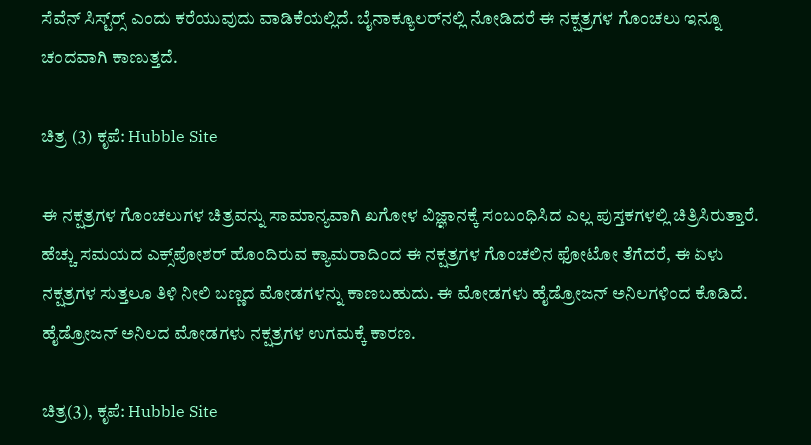ಸೆವೆನ್ ಸಿಸ್ಟ್‌ರ್‍ಸ್ ಎಂದು ಕರೆಯುವುದು ವಾಡಿಕೆಯಲ್ಲಿದೆ. ಬೈನಾಕ್ಯೂಲರ್‌ನಲ್ಲಿ ನೋಡಿದರೆ ಈ ನಕ್ಷತ್ರಗಳ ಗೊಂಚಲು ಇನ್ನೂ ಚಂದವಾಗಿ ಕಾಣುತ್ತದೆ.

ಚಿತ್ರ (3) ಕೃಪೆ: Hubble Site

ಈ ನಕ್ಷತ್ರಗಳ ಗೊಂಚಲುಗಳ ಚಿತ್ರವನ್ನು ಸಾಮಾನ್ಯವಾಗಿ ಖಗೋಳ ವಿಜ್ಞಾನಕ್ಕೆ ಸಂಬಂಧಿಸಿದ ಎಲ್ಲ ಪುಸ್ತಕಗಳಲ್ಲಿ ಚಿತ್ರಿಸಿರುತ್ತಾರೆ. ಹೆಚ್ಚು ಸಮಯದ ಎಕ್ಸ್‌ಪೋಶರ್ ಹೊಂದಿರುವ ಕ್ಯಾಮರಾದಿಂದ ಈ ನಕ್ಷತ್ರಗಳ ಗೊಂಚಲಿನ ಫೋಟೋ ತೆಗೆದರೆ, ಈ ಏಳು ನಕ್ಷತ್ರಗಳ ಸುತ್ತಲೂ ತಿಳಿ ನೀಲಿ ಬಣ್ಣದ ಮೋಡಗಳನ್ನು ಕಾಣಬಹುದು. ಈ ಮೋಡಗಳು ಹೈಡ್ರೋಜನ್ ಅನಿಲಗಳಿಂದ ಕೊಡಿದೆ. ಹೈಡ್ರೋಜನ್ ಅನಿಲದ ಮೋಡಗಳು ನಕ್ಷತ್ರಗಳ ಉಗಮಕ್ಕೆ ಕಾರಣ.

ಚಿತ್ರ(3), ಕೃಪೆ: Hubble Site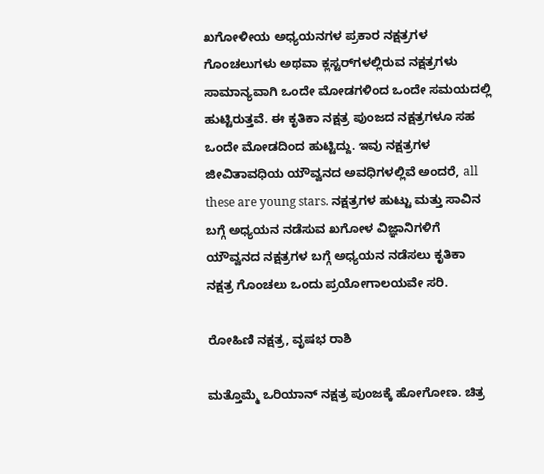ಖಗೋಳೀಯ ಅಧ್ಯಯನಗಳ ಪ್ರಕಾರ ನಕ್ಷತ್ರಗಳ ಗೊಂಚಲುಗಳು ಅಥವಾ ಕ್ಲಸ್ಟರ್‌ಗಳಲ್ಲಿರುವ ನಕ್ಷತ್ರಗಳು ಸಾಮಾನ್ಯವಾಗಿ ಒಂದೇ ಮೋಡಗಳಿಂದ ಒಂದೇ ಸಮಯದಲ್ಲಿ ಹುಟ್ಟಿರುತ್ತವೆ. ಈ ಕೃತಿಕಾ ನಕ್ಷತ್ರ ಪುಂಜದ ನಕ್ಷತ್ರಗಳೂ ಸಹ ಒಂದೇ ಮೋಡದಿಂದ ಹುಟ್ಟಿದ್ದು. ಇವು ನಕ್ಷತ್ರಗಳ ಜೀವಿತಾವಧಿಯ ಯೌವ್ವನದ ಅವಧಿಗಳಲ್ಲಿವೆ ಅಂದರೆ, all these are young stars. ನಕ್ಷತ್ರಗಳ ಹುಟ್ಟು ಮತ್ತು ಸಾವಿನ ಬಗ್ಗೆ ಅಧ್ಯಯನ ನಡೆಸುವ ಖಗೋಳ ವಿಜ್ಞಾನಿಗಳಿಗೆ ಯೌವ್ವನದ ನಕ್ಷತ್ರಗಳ ಬಗ್ಗೆ ಅಧ್ಯಯನ ನಡೆಸಲು ಕೃತಿಕಾ ನಕ್ಷತ್ರ ಗೊಂಚಲು ಒಂದು ಪ್ರಯೋಗಾಲಯವೇ ಸರಿ.

ರೋಹಿಣಿ ನಕ್ಷತ್ರ, ವೃಷಭ ರಾಶಿ

ಮತ್ತೊಮ್ಮೆ ಒರಿಯಾನ್ ನಕ್ಷತ್ರ ಪುಂಜಕ್ಕೆ ಹೋಗೋಣ. ಚಿತ್ರ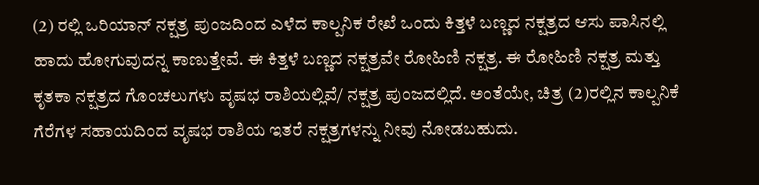(2) ರಲ್ಲಿ ಒರಿಯಾನ್ ನಕ್ಷತ್ರ ಪುಂಜದಿಂದ ಎಳೆದ ಕಾಲ್ಪನಿಕ ರೇಖೆ ಒಂದು ಕಿತ್ತಳೆ ಬಣ್ಣದ ನಕ್ಷತ್ರದ ಆಸು ಪಾಸಿನಲ್ಲಿ ಹಾದು ಹೋಗುವುದನ್ನ ಕಾಣುತ್ತೇವೆ. ಈ ಕಿತ್ತಳೆ ಬಣ್ಣದ ನಕ್ಷತ್ರವೇ ರೋಹಿಣಿ ನಕ್ಷತ್ರ. ಈ ರೋಹಿಣಿ ನಕ್ಷತ್ರ ಮತ್ತು ಕೃತಕಾ ನಕ್ಷತ್ರದ ಗೊಂಚಲುಗಳು ವೃಷಭ ರಾಶಿಯಲ್ಲಿವೆ/ ನಕ್ಷತ್ರ ಪುಂಜದಲ್ಲಿದೆ. ಅಂತೆಯೇ, ಚಿತ್ರ (2)ರಲ್ಲಿನ ಕಾಲ್ಪನಿಕೆ ಗೆರೆಗಳ ಸಹಾಯದಿಂದ ವೃಷಭ ರಾಶಿಯ ಇತರೆ ನಕ್ಷತ್ರಗಳನ್ನು ನೀವು ನೋಡಬಹುದು.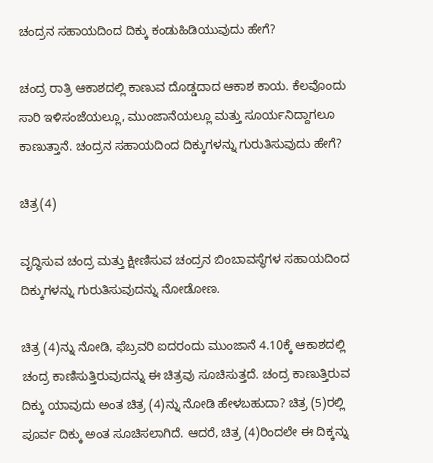ಚಂದ್ರನ ಸಹಾಯದಿಂದ ದಿಕ್ಕು ಕಂಡುಹಿಡಿಯುವುದು ಹೇಗೆ?

ಚಂದ್ರ ರಾತ್ರಿ ಆಕಾಶದಲ್ಲಿ ಕಾಣುವ ದೊಡ್ಡದಾದ ಆಕಾಶ ಕಾಯ. ಕೆಲವೊಂದು ಸಾರಿ ಇಳಿಸಂಜೆಯಲ್ಲೂ, ಮುಂಜಾನೆಯಲ್ಲೂ ಮತ್ತು ಸೂರ್ಯನಿದ್ದಾಗಲೂ ಕಾಣುತ್ತಾನೆ. ಚಂದ್ರನ ಸಹಾಯದಿಂದ ದಿಕ್ಕುಗಳನ್ನು ಗುರುತಿಸುವುದು ಹೇಗೆ?

ಚಿತ್ರ(4)

ವೃದ್ಧಿಸುವ ಚಂದ್ರ ಮತ್ತು ಕ್ಷೀಣಿಸುವ ಚಂದ್ರನ ಬಿಂಬಾವಸ್ಥೆಗಳ ಸಹಾಯದಿಂದ ದಿಕ್ಕುಗಳನ್ನು ಗುರುತಿಸುವುದನ್ನು ನೋಡೋಣ.

ಚಿತ್ರ (4)ನ್ನು ನೋಡಿ, ಫೆಬ್ರವರಿ ಐದರಂದು ಮುಂಜಾನೆ 4.10ಕ್ಕೆ ಆಕಾಶದಲ್ಲಿ ಚಂದ್ರ ಕಾಣಿಸುತ್ತಿರುವುದನ್ನು ಈ ಚಿತ್ರವು ಸೂಚಿಸುತ್ತದೆ. ಚಂದ್ರ ಕಾಣುತ್ತಿರುವ ದಿಕ್ಕು ಯಾವುದು ಅಂತ ಚಿತ್ರ (4)ನ್ನು ನೋಡಿ ಹೇಳಬಹುದಾ? ಚಿತ್ರ (5)ರಲ್ಲಿ ಪೂರ್ವ ದಿಕ್ಕು ಅಂತ ಸೂಚಿಸಲಾಗಿದೆ. ಆದರೆ, ಚಿತ್ರ (4)ರಿಂದಲೇ ಈ ದಿಕ್ಕನ್ನು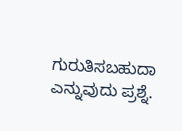ಗುರುತಿಸಬಹುದಾ ಎನ್ನುವುದು ಪ್ರಶ್ನೆ.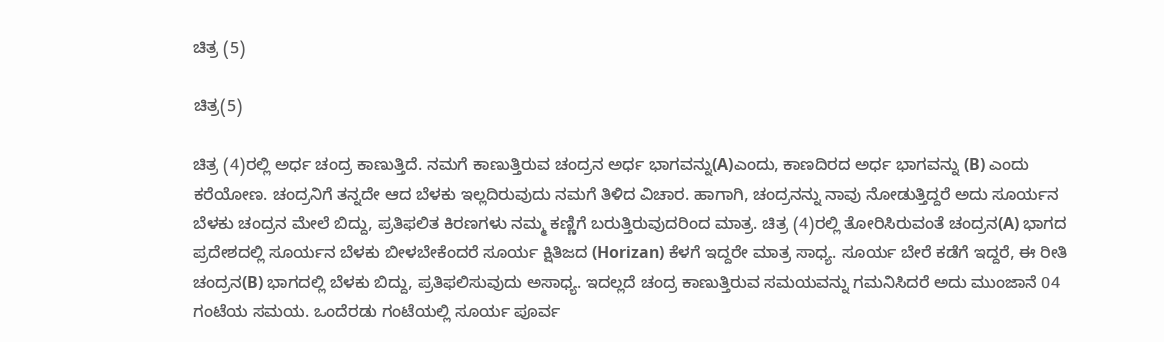ಚಿತ್ರ (5)

ಚಿತ್ರ(5)

ಚಿತ್ರ (4)ರಲ್ಲಿ ಅರ್ಧ ಚಂದ್ರ ಕಾಣುತ್ತಿದೆ. ನಮಗೆ ಕಾಣುತ್ತಿರುವ ಚಂದ್ರನ ಅರ್ಧ ಭಾಗವನ್ನು(A)ಎಂದು, ಕಾಣದಿರದ ಅರ್ಧ ಭಾಗವನ್ನು (B) ಎಂದು ಕರೆಯೋಣ. ಚಂದ್ರನಿಗೆ ತನ್ನದೇ ಆದ ಬೆಳಕು ಇಲ್ಲದಿರುವುದು ನಮಗೆ ತಿಳಿದ ವಿಚಾರ. ಹಾಗಾಗಿ, ಚಂದ್ರನನ್ನು ನಾವು ನೋಡುತ್ತಿದ್ದರೆ ಅದು ಸೂರ್ಯನ ಬೆಳಕು ಚಂದ್ರನ ಮೇಲೆ ಬಿದ್ದು, ಪ್ರತಿಫಲಿತ ಕಿರಣಗಳು ನಮ್ಮ ಕಣ್ಣಿಗೆ ಬರುತ್ತಿರುವುದರಿಂದ ಮಾತ್ರ. ಚಿತ್ರ (4)ರಲ್ಲಿ ತೋರಿಸಿರುವಂತೆ ಚಂದ್ರನ(A) ಭಾಗದ ಪ್ರದೇಶದಲ್ಲಿ ಸೂರ್ಯನ ಬೆಳಕು ಬೀಳಬೇಕೆಂದರೆ ಸೂರ್ಯ ಕ್ಷಿತಿಜದ (Horizan) ಕೆಳಗೆ ಇದ್ದರೇ ಮಾತ್ರ ಸಾಧ್ಯ. ಸೂರ್ಯ ಬೇರೆ ಕಡೆಗೆ ಇದ್ದರೆ, ಈ ರೀತಿ ಚಂದ್ರನ(B) ಭಾಗದಲ್ಲಿ ಬೆಳಕು ಬಿದ್ದು, ಪ್ರತಿಫಲಿಸುವುದು ಅಸಾಧ್ಯ. ಇದಲ್ಲದೆ ಚಂದ್ರ ಕಾಣುತ್ತಿರುವ ಸಮಯವನ್ನು ಗಮನಿಸಿದರೆ ಅದು ಮುಂಜಾನೆ 04 ಗಂಟೆಯ ಸಮಯ. ಒಂದೆರಡು ಗಂಟೆಯಲ್ಲಿ ಸೂರ್ಯ ಪೂರ್ವ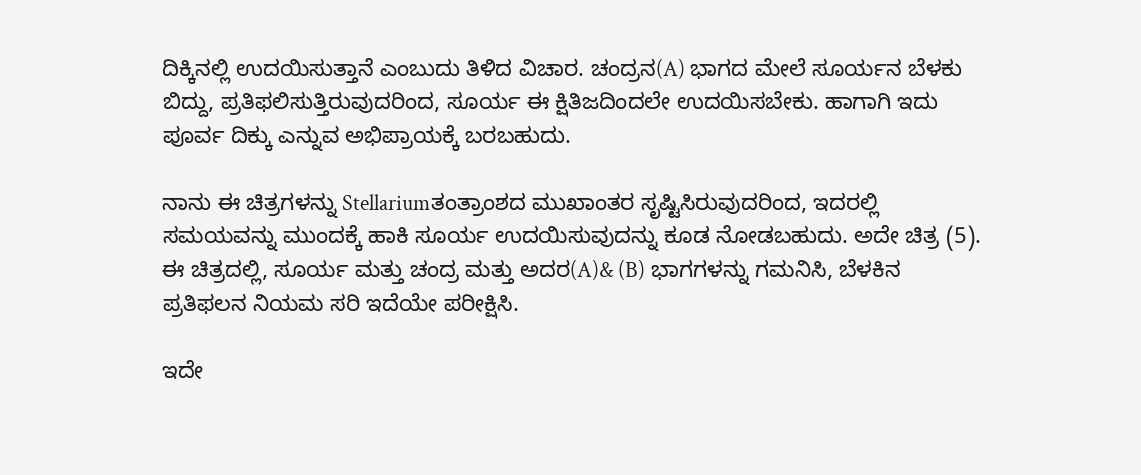ದಿಕ್ಕಿನಲ್ಲಿ ಉದಯಿಸುತ್ತಾನೆ ಎಂಬುದು ತಿಳಿದ ವಿಚಾರ. ಚಂದ್ರನ(A) ಭಾಗದ ಮೇಲೆ ಸೂರ್ಯನ ಬೆಳಕು ಬಿದ್ದು, ಪ್ರತಿಫಲಿಸುತ್ತಿರುವುದರಿಂದ, ಸೂರ್ಯ ಈ ಕ್ಷಿತಿಜದಿಂದಲೇ ಉದಯಿಸಬೇಕು. ಹಾಗಾಗಿ ಇದು ಪೂರ್ವ ದಿಕ್ಕು ಎನ್ನುವ ಅಭಿಪ್ರಾಯಕ್ಕೆ ಬರಬಹುದು.

ನಾನು ಈ ಚಿತ್ರಗಳನ್ನು Stellariumತಂತ್ರಾಂಶದ ಮುಖಾಂತರ ಸೃಷ್ಟಿಸಿರುವುದರಿಂದ, ಇದರಲ್ಲಿ ಸಮಯವನ್ನು ಮುಂದಕ್ಕೆ ಹಾಕಿ ಸೂರ್ಯ ಉದಯಿಸುವುದನ್ನು ಕೂಡ ನೋಡಬಹುದು. ಅದೇ ಚಿತ್ರ (5). ಈ ಚಿತ್ರದಲ್ಲಿ, ಸೂರ್ಯ ಮತ್ತು ಚಂದ್ರ ಮತ್ತು ಅದರ(A)& (B) ಭಾಗಗಳನ್ನು ಗಮನಿಸಿ, ಬೆಳಕಿನ ಪ್ರತಿಫಲನ ನಿಯಮ ಸರಿ ಇದೆಯೇ ಪರೀಕ್ಷಿಸಿ.

ಇದೇ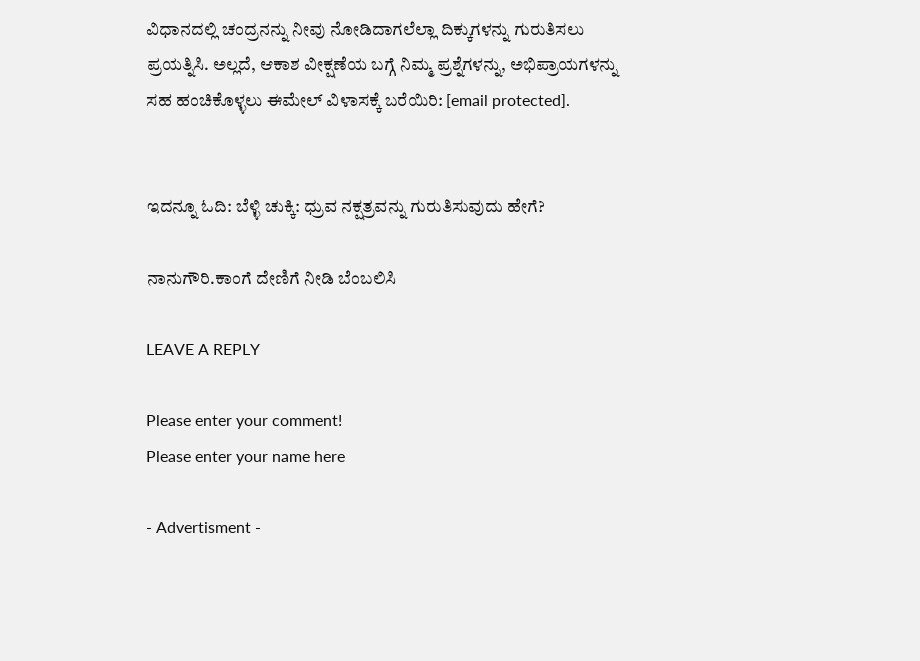ವಿಧಾನದಲ್ಲಿ ಚಂದ್ರನನ್ನು ನೀವು ನೋಡಿದಾಗಲೆಲ್ಲಾ ದಿಕ್ಕುಗಳನ್ನು ಗುರುತಿಸಲು ಪ್ರಯತ್ನಿಸಿ. ಅಲ್ಲದೆ, ಆಕಾಶ ವೀಕ್ಷಣೆಯ ಬಗ್ಗೆ ನಿಮ್ಮ ಪ್ರಶ್ನೆಗಳನ್ನು, ಅಭಿಪ್ರಾಯಗಳನ್ನು ಸಹ ಹಂಚಿಕೊಳ್ಳಲು ಈಮೇಲ್ ವಿಳಾಸಕ್ಕೆ ಬರೆಯಿರಿ: [email protected].


ಇದನ್ನೂ ಓದಿ: ಬೆಳ್ಳಿ ಚುಕ್ಕಿ: ಧ್ರುವ ನಕ್ಷತ್ರವನ್ನು ಗುರುತಿಸುವುದು ಹೇಗೆ?

ನಾನುಗೌರಿ.ಕಾಂಗೆ ದೇಣಿಗೆ ನೀಡಿ ಬೆಂಬಲಿಸಿ

LEAVE A REPLY

Please enter your comment!
Please enter your name here

- Advertisment -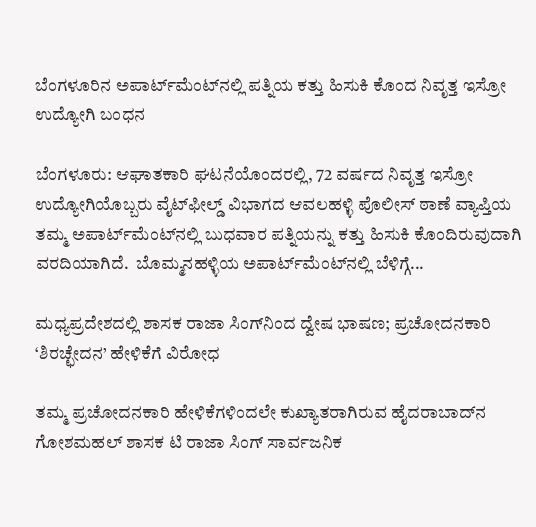ಬೆಂಗಳೂರಿನ ಅಪಾರ್ಟ್‌ಮೆಂಟ್‌ನಲ್ಲಿ ಪತ್ನಿಯ ಕತ್ತು ಹಿಸುಕಿ ಕೊಂದ ನಿವೃತ್ತ ಇಸ್ರೋ ಉದ್ಯೋಗಿ ಬಂಧನ

ಬೆಂಗಳೂರು: ಆಘಾತಕಾರಿ ಘಟನೆಯೊಂದರಲ್ಲಿ, 72 ವರ್ಷದ ನಿವೃತ್ತ ಇಸ್ರೋ ಉದ್ಯೋಗಿಯೊಬ್ಬರು ವೈಟ್‌ಫೀಲ್ಡ್ ವಿಭಾಗದ ಆವಲಹಳ್ಳಿ ಪೊಲೀಸ್ ಠಾಣೆ ವ್ಯಾಪ್ತಿಯ ತಮ್ಮ ಅಪಾರ್ಟ್‌ಮೆಂಟ್‌ನಲ್ಲಿ ಬುಧವಾರ ಪತ್ನಿಯನ್ನು ಕತ್ತು ಹಿಸುಕಿ ಕೊಂದಿರುವುದಾಗಿ ವರದಿಯಾಗಿದೆ.  ಬೊಮ್ಮನಹಳ್ಳಿಯ ಅಪಾರ್ಟ್‌ಮೆಂಟ್‌ನಲ್ಲಿ ಬೆಳಿಗ್ಗೆ...

ಮಧ್ಯಪ್ರದೇಶದಲ್ಲಿ ಶಾಸಕ ರಾಜಾ ಸಿಂಗ್‌ನಿಂದ ದ್ವೇಷ ಭಾಷಣ; ಪ್ರಚೋದನಕಾರಿ ‘ಶಿರಚ್ಛೇದನ’ ಹೇಳಿಕೆಗೆ ವಿರೋಧ

ತಮ್ಮ ಪ್ರಚೋದನಕಾರಿ ಹೇಳಿಕೆಗಳಿಂದಲೇ ಕುಖ್ಯಾತರಾಗಿರುವ ಹೈದರಾಬಾದ್‌ನ ಗೋಶಮಹಲ್ ಶಾಸಕ ಟಿ ರಾಜಾ ಸಿಂಗ್ ಸಾರ್ವಜನಿಕ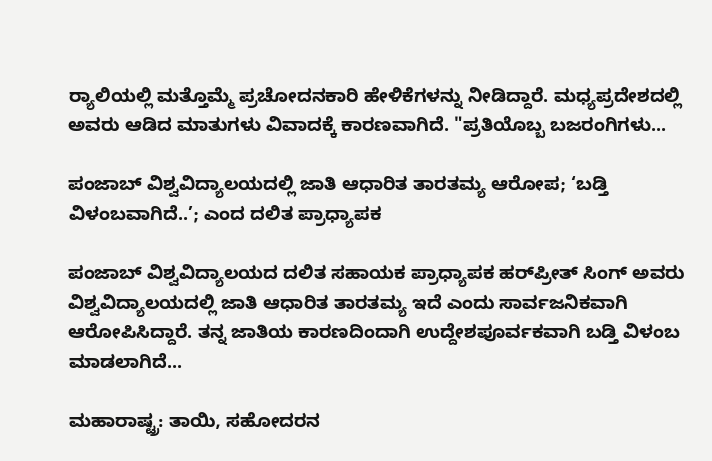ರ‍್ಯಾಲಿಯಲ್ಲಿ ಮತ್ತೊಮ್ಮೆ ಪ್ರಚೋದನಕಾರಿ ಹೇಳಿಕೆಗಳನ್ನು ನೀಡಿದ್ದಾರೆ. ಮಧ್ಯಪ್ರದೇಶದಲ್ಲಿ ಅವರು ಆಡಿದ ಮಾತುಗಳು ವಿವಾದಕ್ಕೆ ಕಾರಣವಾಗಿದೆ. "ಪ್ರತಿಯೊಬ್ಬ ಬಜರಂಗಿಗಳು...

ಪಂಜಾಬ್ ವಿಶ್ವವಿದ್ಯಾಲಯದಲ್ಲಿ ಜಾತಿ ಆಧಾರಿತ ತಾರತಮ್ಯ ಆರೋಪ; ‘ಬಡ್ತಿ ವಿಳಂಬವಾಗಿದೆ..’; ಎಂದ ದಲಿತ ಪ್ರಾಧ್ಯಾಪಕ

ಪಂಜಾಬ್ ವಿಶ್ವವಿದ್ಯಾಲಯದ ದಲಿತ ಸಹಾಯಕ ಪ್ರಾಧ್ಯಾಪಕ ಹರ್‌ಪ್ರೀತ್ ಸಿಂಗ್ ಅವರು ವಿಶ್ವವಿದ್ಯಾಲಯದಲ್ಲಿ ಜಾತಿ ಆಧಾರಿತ ತಾರತಮ್ಯ ಇದೆ ಎಂದು ಸಾರ್ವಜನಿಕವಾಗಿ ಆರೋಪಿಸಿದ್ದಾರೆ. ತನ್ನ ಜಾತಿಯ ಕಾರಣದಿಂದಾಗಿ ಉದ್ದೇಶಪೂರ್ವಕವಾಗಿ ಬಡ್ತಿ ವಿಳಂಬ ಮಾಡಲಾಗಿದೆ...

ಮಹಾರಾಷ್ಟ್ರ: ತಾಯಿ, ಸಹೋದರನ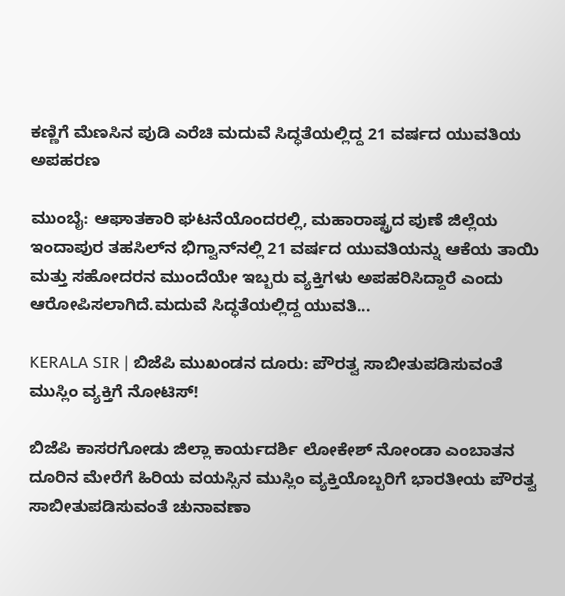ಕಣ್ಣಿಗೆ ಮೆಣಸಿನ ಪುಡಿ ಎರೆಚಿ ಮದುವೆ ಸಿದ್ಧತೆಯಲ್ಲಿದ್ದ 21 ವರ್ಷದ ಯುವತಿಯ ಅಪಹರಣ

ಮುಂಬೈ: ಆಘಾತಕಾರಿ ಘಟನೆಯೊಂದರಲ್ಲಿ, ಮಹಾರಾಷ್ಟ್ರದ ಪುಣೆ ಜಿಲ್ಲೆಯ ಇಂದಾಪುರ ತಹಸಿಲ್‌ನ ಭಿಗ್ವಾನ್‌ನಲ್ಲಿ 21 ವರ್ಷದ ಯುವತಿಯನ್ನು ಆಕೆಯ ತಾಯಿ ಮತ್ತು ಸಹೋದರನ ಮುಂದೆಯೇ ಇಬ್ಬರು ವ್ಯಕ್ತಿಗಳು ಅಪಹರಿಸಿದ್ದಾರೆ ಎಂದು ಆರೋಪಿಸಲಾಗಿದೆ.ಮದುವೆ ಸಿದ್ಧತೆಯಲ್ಲಿದ್ದ ಯುವತಿ...

KERALA SIR | ಬಿಜೆಪಿ ಮುಖಂಡನ ದೂರು: ಪೌರತ್ವ ಸಾಬೀತುಪಡಿಸುವಂತೆ ಮುಸ್ಲಿಂ ವ್ಯಕ್ತಿಗೆ ನೋಟಿಸ್!

ಬಿಜೆಪಿ ಕಾಸರಗೋಡು ಜಿಲ್ಲಾ ಕಾರ್ಯದರ್ಶಿ ಲೋಕೇಶ್ ನೋಂಡಾ ಎಂಬಾತನ ದೂರಿನ ಮೇರೆಗೆ ಹಿರಿಯ ವಯಸ್ಸಿನ ಮುಸ್ಲಿಂ ವ್ಯಕ್ತಿಯೊಬ್ಬರಿಗೆ ಭಾರತೀಯ ಪೌರತ್ವ ಸಾಬೀತುಪಡಿಸುವಂತೆ ಚುನಾವಣಾ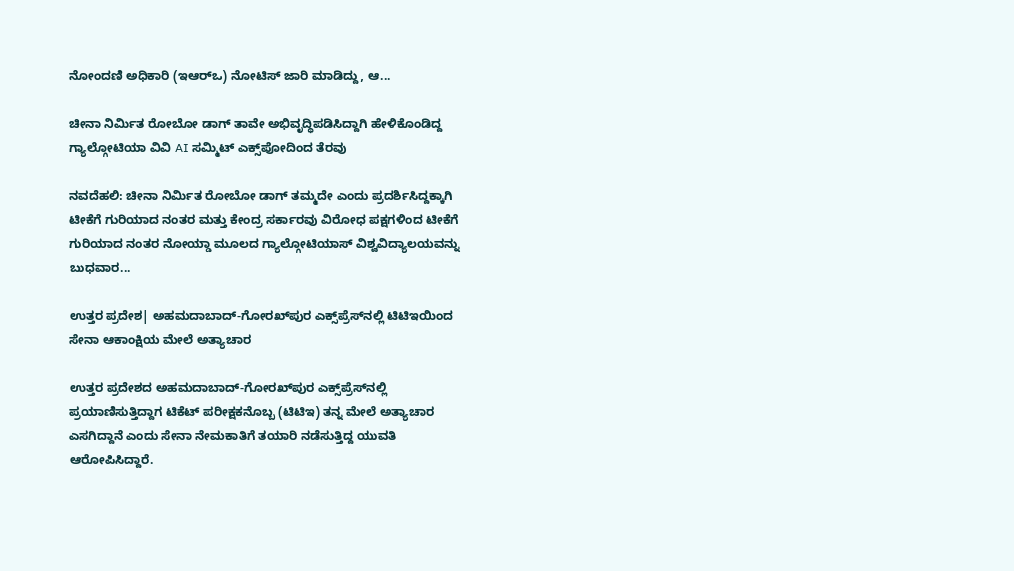ನೋಂದಣಿ ಅಧಿಕಾರಿ (ಇಆರ್‌ಒ) ನೋಟಿಸ್ ಜಾರಿ ಮಾಡಿದ್ದು, ಆ...

ಚೀನಾ ನಿರ್ಮಿತ ರೋಬೋ ಡಾಗ್ ತಾವೇ ಅಭಿವೃದ್ಧಿಪಡಿಸಿದ್ದಾಗಿ ಹೇಳಿಕೊಂಡಿದ್ದ ಗ್ಯಾಲ್ಗೋಟಿಯಾ ವಿವಿ AI ಸಮ್ಮಿಟ್ ಎಕ್ಸ್‌ಪೋದಿಂದ ತೆರವು

ನವದೆಹಲಿ: ಚೀನಾ ನಿರ್ಮಿತ ರೋಬೋ ಡಾಗ್ ತಮ್ಮದೇ ಎಂದು ಪ್ರದರ್ಶಿಸಿದ್ದಕ್ಕಾಗಿ ಟೀಕೆಗೆ ಗುರಿಯಾದ ನಂತರ ಮತ್ತು ಕೇಂದ್ರ ಸರ್ಕಾರವು ವಿರೋಧ ಪಕ್ಷಗಳಿಂದ ಟೀಕೆಗೆ ಗುರಿಯಾದ ನಂತರ ನೋಯ್ಡಾ ಮೂಲದ ಗ್ಯಾಲ್ಗೋಟಿಯಾಸ್ ವಿಶ್ವವಿದ್ಯಾಲಯವನ್ನು ಬುಧವಾರ...

ಉತ್ತರ ಪ್ರದೇಶ| ಅಹಮದಾಬಾದ್-ಗೋರಖ್‌ಪುರ ಎಕ್ಸ್‌ಪ್ರೆಸ್‌ನಲ್ಲಿ ಟಿಟಿಇಯಿಂದ ಸೇನಾ ಆಕಾಂಕ್ಷಿಯ ಮೇಲೆ ಅತ್ಯಾಚಾರ

ಉತ್ತರ ಪ್ರದೇಶದ ಅಹಮದಾಬಾದ್-ಗೋರಖ್‌ಪುರ ಎಕ್ಸ್‌ಪ್ರೆಸ್‌ನಲ್ಲಿ ಪ್ರಯಾಣಿಸುತ್ತಿದ್ದಾಗ ಟಿಕೆಟ್ ಪರೀಕ್ಷಕನೊಬ್ಬ (ಟಿಟಿಇ) ತನ್ನ ಮೇಲೆ ಅತ್ಯಾಚಾರ ಎಸಗಿದ್ದಾನೆ ಎಂದು ಸೇನಾ ನೇಮಕಾತಿಗೆ ತಯಾರಿ ನಡೆಸುತ್ತಿದ್ದ ಯುವತಿ ಆರೋಪಿಸಿದ್ದಾರೆ.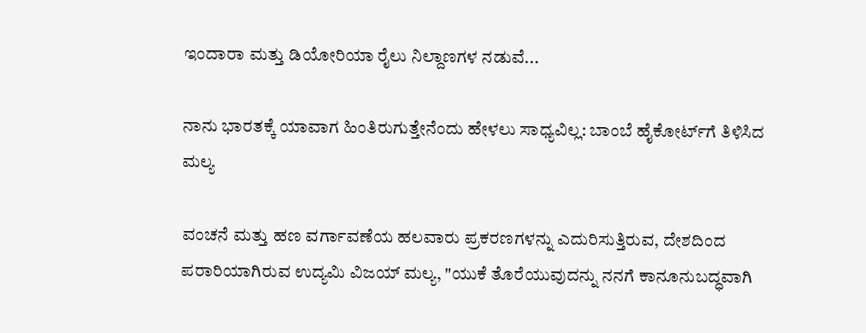ಇಂದಾರಾ ಮತ್ತು ಡಿಯೋರಿಯಾ ರೈಲು ನಿಲ್ದಾಣಗಳ ನಡುವೆ...

ನಾನು ಭಾರತಕ್ಕೆ ಯಾವಾಗ ಹಿಂತಿರುಗುತ್ತೇನೆಂದು ಹೇಳಲು ಸಾಧ್ಯವಿಲ್ಲ: ಬಾಂಬೆ ಹೈಕೋರ್ಟ್‌ಗೆ ತಿಳಿಸಿದ ಮಲ್ಯ

ವಂಚನೆ ಮತ್ತು ಹಣ ವರ್ಗಾವಣೆಯ ಹಲವಾರು ಪ್ರಕರಣಗಳನ್ನು ಎದುರಿಸುತ್ತಿರುವ, ದೇಶದಿಂದ ಪರಾರಿಯಾಗಿರುವ ಉದ್ಯಮಿ ವಿಜಯ್ ಮಲ್ಯ, "ಯುಕೆ ತೊರೆಯುವುದನ್ನು ನನಗೆ ಕಾನೂನುಬದ್ಧವಾಗಿ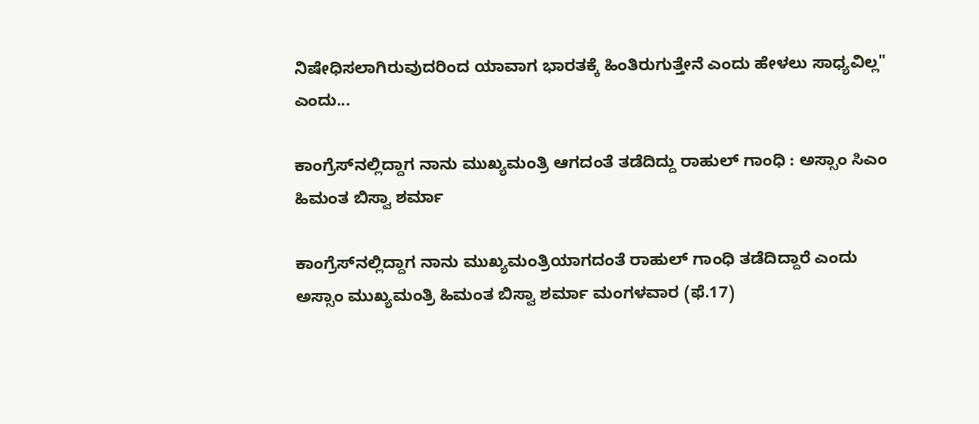ನಿಷೇಧಿಸಲಾಗಿರುವುದರಿಂದ ಯಾವಾಗ ಭಾರತಕ್ಕೆ ಹಿಂತಿರುಗುತ್ತೇನೆ ಎಂದು ಹೇಳಲು ಸಾಧ್ಯವಿಲ್ಲ" ಎಂದು...

ಕಾಂಗ್ರೆಸ್‌ನಲ್ಲಿದ್ದಾಗ ನಾನು ಮುಖ್ಯಮಂತ್ರಿ ಆಗದಂತೆ ತಡೆದಿದ್ದು ರಾಹುಲ್ ಗಾಂಧಿ : ಅಸ್ಸಾಂ ಸಿಎಂ ಹಿಮಂತ ಬಿಸ್ವಾ ಶರ್ಮಾ

ಕಾಂಗ್ರೆಸ್‌ನಲ್ಲಿದ್ದಾಗ ನಾನು ಮುಖ್ಯಮಂತ್ರಿಯಾಗದಂತೆ ರಾಹುಲ್ ಗಾಂಧಿ ತಡೆದಿದ್ದಾರೆ ಎಂದು ಅಸ್ಸಾಂ ಮುಖ್ಯಮಂತ್ರಿ ಹಿಮಂತ ಬಿಸ್ವಾ ಶರ್ಮಾ ಮಂಗಳವಾರ (ಫೆ.17)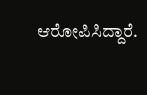ಆರೋಪಿಸಿದ್ದಾರೆ.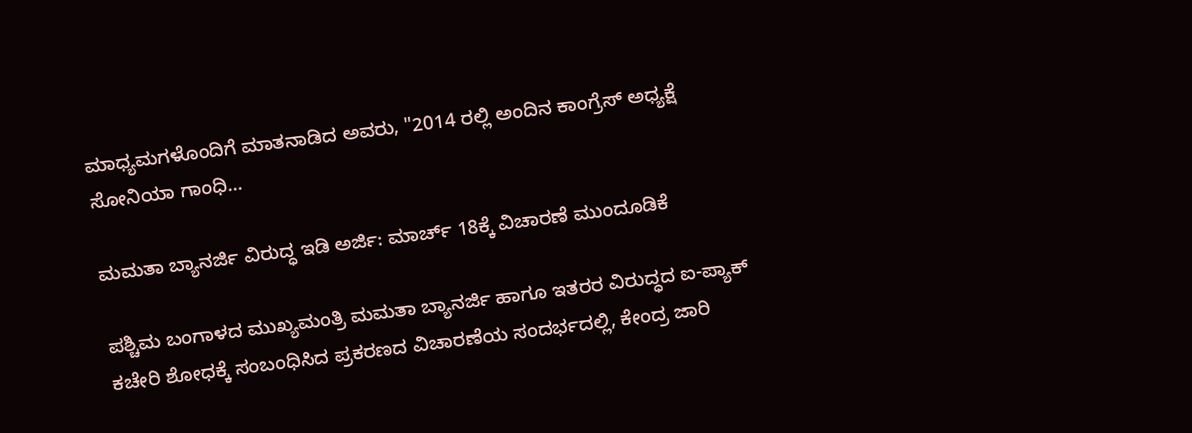ಮಾಧ್ಯಮಗಳೊಂದಿಗೆ ಮಾತನಾಡಿದ ಅವರು, "2014 ರಲ್ಲಿ ಅಂದಿನ ಕಾಂಗ್ರೆಸ್ ಅಧ್ಯಕ್ಷೆ ಸೋನಿಯಾ ಗಾಂಧಿ...

ಮಮತಾ ಬ್ಯಾನರ್ಜಿ ವಿರುದ್ಧ ಇಡಿ ಅರ್ಜಿ: ಮಾರ್ಚ್ 18ಕ್ಕೆ ವಿಚಾರಣೆ ಮುಂದೂಡಿಕೆ

ಪಶ್ಚಿಮ ಬಂಗಾಳದ ಮುಖ್ಯಮಂತ್ರಿ ಮಮತಾ ಬ್ಯಾನರ್ಜಿ ಹಾಗೂ ಇತರರ ವಿರುದ್ಧದ ಐ-ಪ್ಯಾಕ್ ಕಚೇರಿ ಶೋಧಕ್ಕೆ ಸಂಬಂಧಿಸಿದ ಪ್ರಕರಣದ ವಿಚಾರಣೆಯ ಸಂದರ್ಭದಲ್ಲಿ, ಕೇಂದ್ರ ಜಾರಿ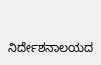ನಿರ್ದೇಶನಾಲಯದ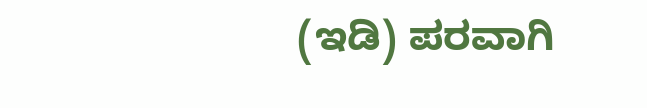(ಇಡಿ) ಪರವಾಗಿ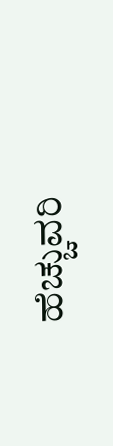ಹೆಚ್ಚುವರಿ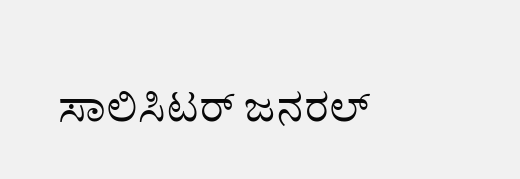ಸಾಲಿಸಿಟರ್ ಜನರಲ್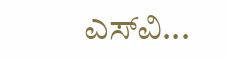ಎಸ್‌ವಿ...